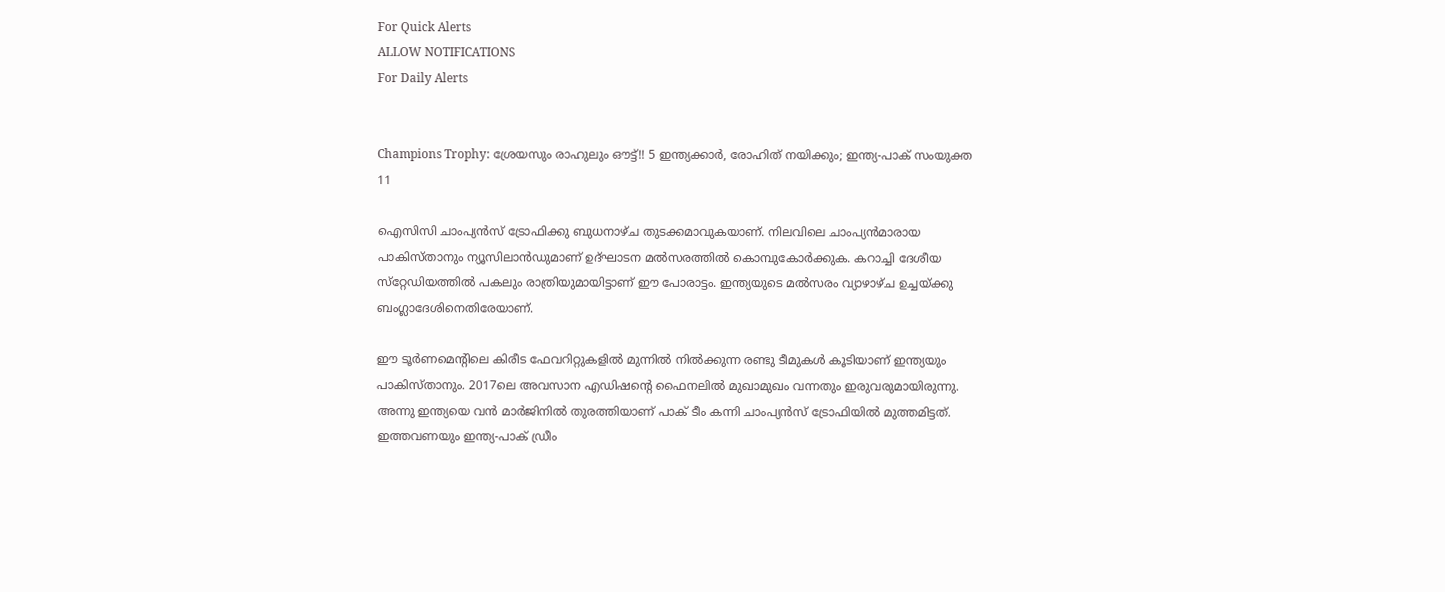For Quick Alerts
ALLOW NOTIFICATIONS
For Daily Alerts


Champions Trophy: ശ്രേയസും രാഹുലും ഔട്ട്!! 5 ഇന്ത്യക്കാര്‍, രോഹിത് നയിക്കും; ഇന്ത്യ-പാക് സംയുക്ത 11

ഐസിസി ചാംപ്യന്‍സ് ട്രോഫിക്കു ബുധനാഴ്ച തുടക്കമാവുകയാണ്. നിലവിലെ ചാംപ്യന്‍മാരായ പാകിസ്താനും ന്യൂസിലാന്‍ഡുമാണ് ഉദ്ഘാടന മല്‍സരത്തില്‍ കൊമ്പുകോര്‍ക്കുക. കറാച്ചി ദേശീയ സ്‌റ്റേഡിയത്തില്‍ പകലും രാത്രിയുമായിട്ടാണ് ഈ പോരാട്ടം. ഇന്ത്യയുടെ മല്‍സരം വ്യാഴാഴ്ച ഉച്ചയ്ക്കു ബംഗ്ലാദേശിനെതിരേയാണ്.

ഈ ടൂര്‍ണമെന്റിലെ കിരീട ഫേവറിറ്റുകളില്‍ മുന്നില്‍ നില്‍ക്കുന്ന രണ്ടു ടീമുകള്‍ കൂടിയാണ് ഇന്ത്യയും പാകിസ്താനും. 2017ലെ അവസാന എഡിഷന്റെ ഫൈനലില്‍ മുഖാമുഖം വന്നതും ഇരുവരുമായിരുന്നു. അന്നു ഇന്ത്യയെ വന്‍ മാര്‍ജിനില്‍ തുരത്തിയാണ് പാക് ടീം കന്നി ചാംപ്യന്‍സ് ട്രോഫിയില്‍ മുത്തമിട്ടത്. ഇത്തവണയും ഇന്ത്യ-പാക് ഡ്രീം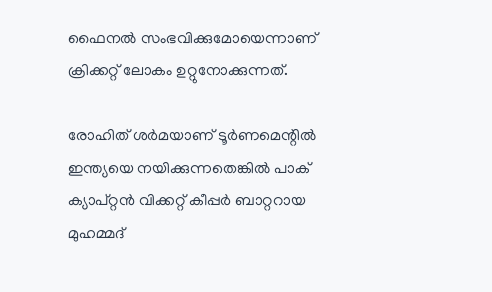ഫൈനല്‍ സംഭവിക്കുമോയെന്നാണ് ക്രിക്കറ്റ് ലോകം ഉറ്റുനോക്കുന്നത്.

രോഹിത് ശര്‍മയാണ് ടൂര്‍ണമെന്റില്‍ ഇന്ത്യയെ നയിക്കുന്നതെങ്കില്‍ പാക് ക്യാപ്റ്റന്‍ വിക്കറ്റ് കീപ്പര്‍ ബാറ്ററായ മുഹമ്മദ്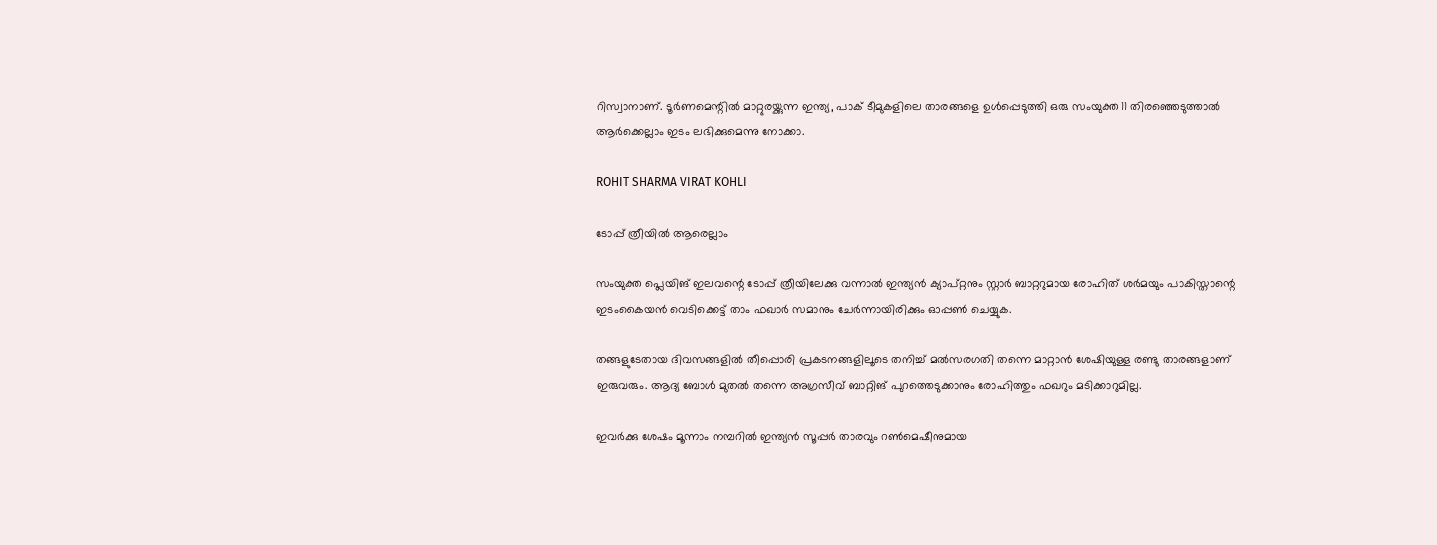റിസ്വാനാണ്. ടൂര്‍ണമെന്റില്‍ മാറ്റുരയ്ക്കുന്ന ഇന്ത്യ, പാക് ടീമുകളിലെ താരങ്ങളെ ഉള്‍പ്പെടുത്തി ഒരു സംയുക്ത 11 തിരഞ്ഞെടുത്താല്‍ ആര്‍ക്കെല്ലാം ഇടം ലഭിക്കുമെന്നു നോക്കാ.

ROHIT SHARMA VIRAT KOHLI

ടോപ്പ് ത്രീയില്‍ ആരെല്ലാം

സംയുക്ത പ്ലെയിങ് ഇലവന്റെ ടോപ്പ് ത്രീയിലേക്കു വന്നാല്‍ ഇന്ത്യന്‍ ക്യാപ്റ്റനും സ്റ്റാര്‍ ബാറ്ററുമായ രോഹിത് ശര്‍മയും പാകിസ്താന്റെ ഇടംകൈയന്‍ വെടിക്കെട്ട് താം ഫഖാര്‍ സമാനും ചേര്‍ന്നായിരിക്കും ഓപ്പണ്‍ ചെയ്യുക.

തങ്ങളുടേതായ ദിവസങ്ങളില്‍ തീപ്പൊരി പ്രകടനങ്ങളിലൂടെ തനിച്ച് മല്‍സരഗതി തന്നെ മാറ്റാന്‍ ശേഷിയുള്ള രണ്ടു താരങ്ങളാണ് ഇരുവരും. ആദ്യ ബോള്‍ മുതല്‍ തന്നെ അഗ്രസീവ് ബാറ്റിങ് പുറത്തെടുക്കാനും രോഹിത്തും ഫഖറും മടിക്കാറുമില്ല.

ഇവര്‍ക്കു ശേഷം മൂന്നാം നമ്പറില്‍ ഇന്ത്യന്‍ സൂപ്പര്‍ താരവും റണ്‍മെഷീനുമായ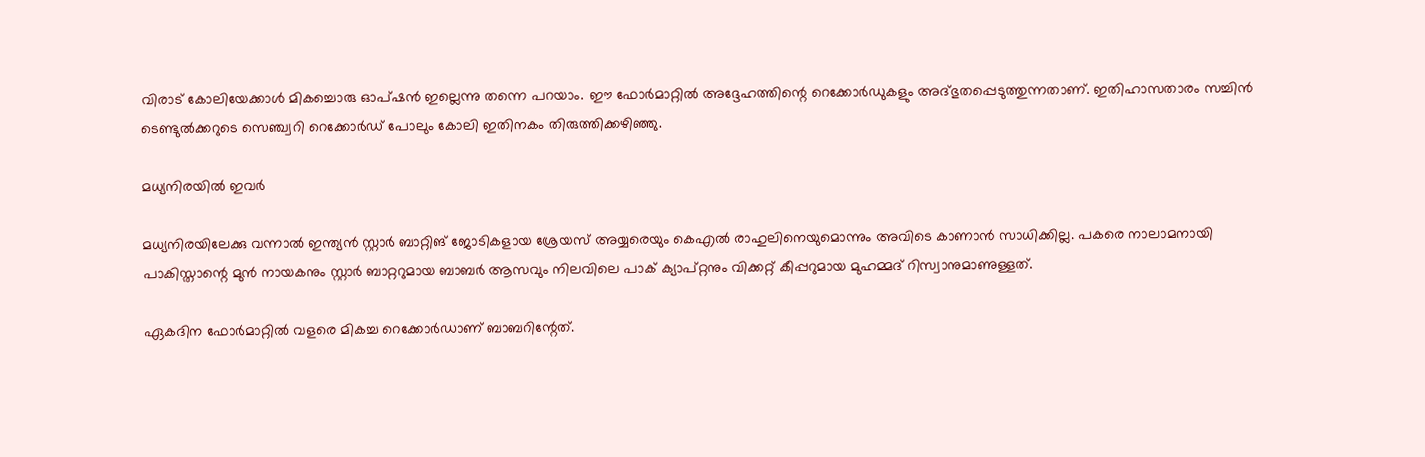വിരാട് കോലിയേക്കാള്‍ മികച്ചൊരു ഓപ്ഷന്‍ ഇല്ലെന്നു തന്നെ പറയാം. ഈ ഫോര്‍മാറ്റില്‍ അദ്ദേഹത്തിന്റെ റെക്കോര്‍ഡുകളും അദ്ഭുതപ്പെടുത്തുന്നതാണ്. ഇതിഹാസതാരം സച്ചിന്‍ ടെണ്ടുല്‍ക്കറുടെ സെഞ്ച്വറി റെക്കോര്‍ഡ് പോലും കോലി ഇതിനകം തിരുത്തിക്കഴിഞ്ഞു.

മധ്യനിരയില്‍ ഇവര്‍

മധ്യനിരയിലേക്കു വന്നാല്‍ ഇന്ത്യന്‍ സ്റ്റാര്‍ ബാറ്റിങ് ജോടികളായ ശ്രേയസ് അയ്യരെയും കെഎല്‍ രാഹുലിനെയുമൊന്നും അവിടെ കാണാന്‍ സാധിക്കില്ല. പകരെ നാലാമനായി പാകിസ്താന്റെ മുന്‍ നായകനും സ്റ്റാര്‍ ബാറ്ററുമായ ബാബര്‍ ആസവും നിലവിലെ പാക് ക്യാപ്റ്റനും വിക്കറ്റ് കീപ്പറുമായ മുഹമ്മദ് റിസ്വാനുമാണുള്ളത്.

ഏകദിന ഫോര്‍മാറ്റില്‍ വളരെ മികച്ച റെക്കോര്‍ഡാണ് ബാബറിന്റേത്.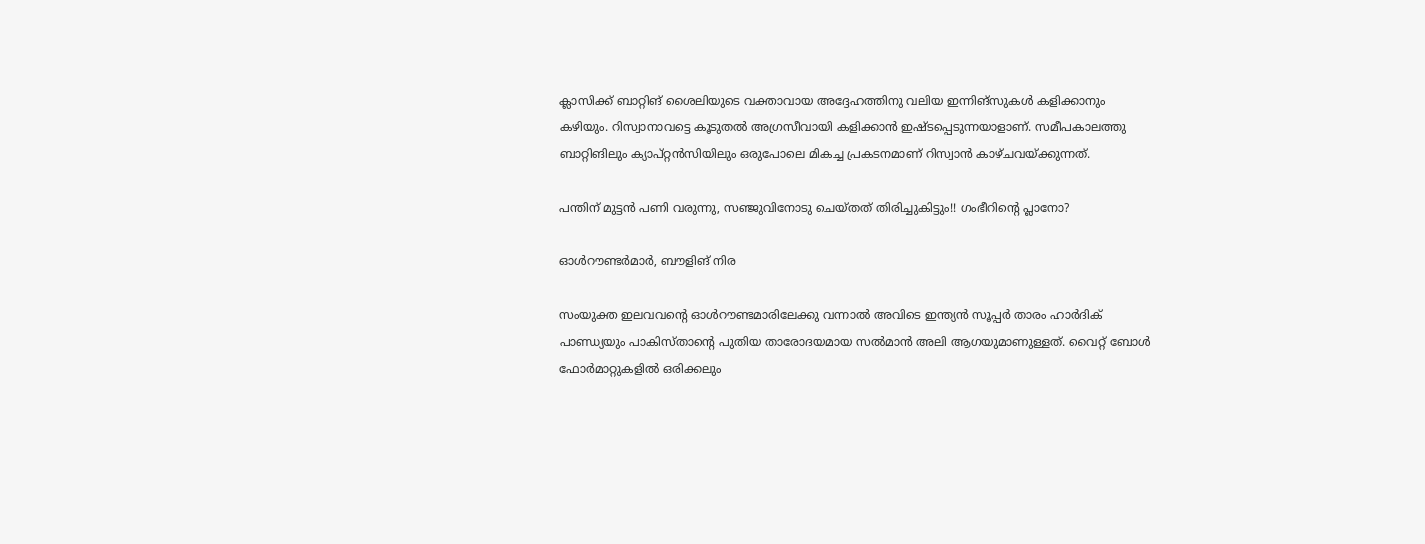ക്ലാസിക്ക് ബാറ്റിങ് ശൈലിയുടെ വക്താവായ അദ്ദേഹത്തിനു വലിയ ഇന്നിങ്‌സുകള്‍ കളിക്കാനും കഴിയും. റിസ്വാനാവട്ടെ കൂടുതല്‍ അഗ്രസീവായി കളിക്കാന്‍ ഇഷ്ടപ്പെടുന്നയാളാണ്. സമീപകാലത്തു ബാറ്റിങിലും ക്യാപ്റ്റന്‍സിയിലും ഒരുപോലെ മികച്ച പ്രകടനമാണ് റിസ്വാന്‍ കാഴ്ചവയ്ക്കുന്നത്.

പന്തിന് മുട്ടന്‍ പണി വരുന്നു, സഞ്ജുവിനോടു ചെയ്തത് തിരിച്ചുകിട്ടും!! ഗംഭീറിന്റെ പ്ലാനോ?

ഓള്‍റൗണ്ടര്‍മാര്‍, ബൗളിങ് നിര

സംയുക്ത ഇലവവന്റെ ഓള്‍റൗണ്ടമാരിലേക്കു വന്നാല്‍ അവിടെ ഇന്ത്യന്‍ സൂപ്പര്‍ താരം ഹാര്‍ദിക് പാണ്ഡ്യയും പാകിസ്താന്റെ പുതിയ താരോദയമായ സല്‍മാന്‍ അലി ആഗയുമാണുള്ളത്. വൈറ്റ് ബോള്‍ ഫോര്‍മാറ്റുകളില്‍ ഒരിക്കലും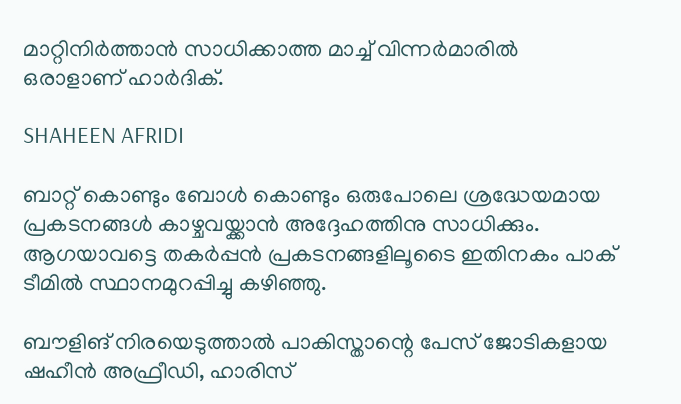മാറ്റിനിര്‍ത്താന്‍ സാധിക്കാത്ത മാച്ച് വിന്നര്‍മാരില്‍ ഒരാളാണ് ഹാര്‍ദിക്.

SHAHEEN AFRIDI

ബാറ്റ് കൊണ്ടും ബോള്‍ കൊണ്ടും ഒരുപോലെ ശ്രദ്ധേയമായ പ്രകടനങ്ങള്‍ കാഴ്ചവയ്ക്കാന്‍ അദ്ദേഹത്തിനു സാധിക്കും. ആഗയാവട്ടെ തകര്‍പ്പന്‍ പ്രകടനങ്ങളിലൂടൈ ഇതിനകം പാക് ടീമില്‍ സ്ഥാനമുറപ്പിച്ചു കഴിഞ്ഞു.

ബൗളിങ് നിരയെടുത്താല്‍ പാകിസ്താന്റെ പേസ് ജോടികളായ ഷഹീന്‍ അഫ്രീഡി, ഹാരിസ്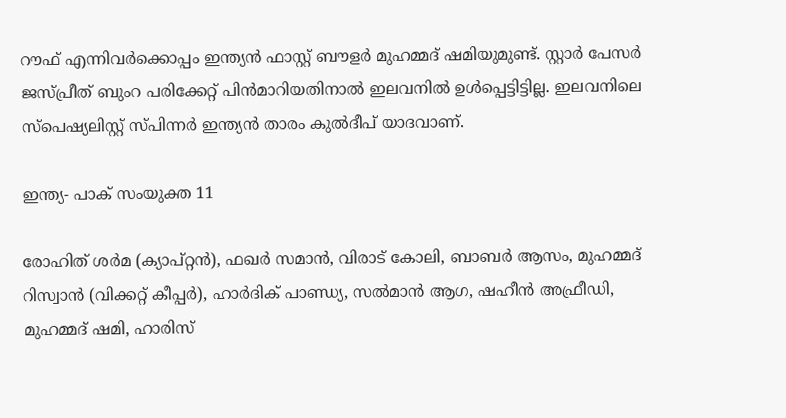റൗഫ് എന്നിവര്‍ക്കൊപ്പം ഇന്ത്യന്‍ ഫാസ്റ്റ് ബൗളര്‍ മുഹമ്മദ് ഷമിയുമുണ്ട്. സ്റ്റാര്‍ പേസര്‍ ജസ്പ്രീത് ബുംറ പരിക്കേറ്റ് പിന്‍മാറിയതിനാല്‍ ഇലവനില്‍ ഉള്‍പ്പെട്ടിട്ടില്ല. ഇലവനിലെ സ്‌പെഷ്യലിസ്റ്റ് സ്പിന്നര്‍ ഇന്ത്യന്‍ താരം കുല്‍ദീപ് യാദവാണ്.

ഇന്ത്യ- പാക് സംയുക്ത 11

രോഹിത് ശര്‍മ (ക്യാപ്റ്റന്‍), ഫഖര്‍ സമാന്‍, വിരാട് കോലി, ബാബര്‍ ആസം, മുഹമ്മദ് റിസ്വാന്‍ (വിക്കറ്റ് കീപ്പര്‍), ഹാര്‍ദിക് പാണ്ഡ്യ, സല്‍മാന്‍ ആഗ, ഷഹീന്‍ അഫ്രീഡി, മുഹമ്മദ് ഷമി, ഹാരിസ്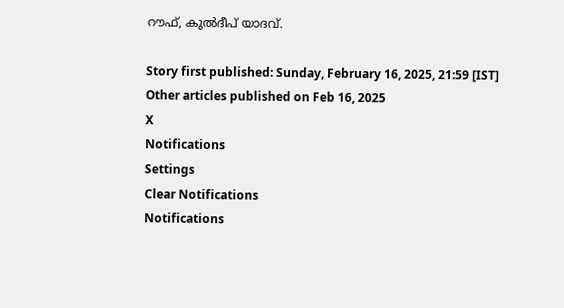റൗഫ്, കുല്‍ദീപ് യാദവ്.

Story first published: Sunday, February 16, 2025, 21:59 [IST]
Other articles published on Feb 16, 2025
X
Notifications
Settings
Clear Notifications
Notifications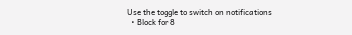Use the toggle to switch on notifications
  • Block for 8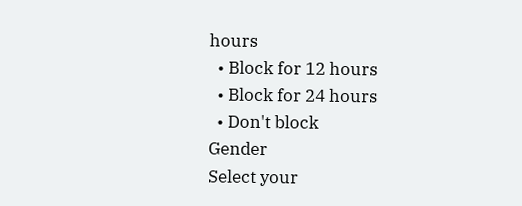hours
  • Block for 12 hours
  • Block for 24 hours
  • Don't block
Gender
Select your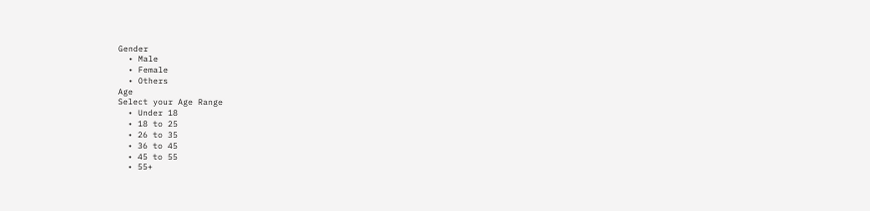Gender
  • Male
  • Female
  • Others
Age
Select your Age Range
  • Under 18
  • 18 to 25
  • 26 to 35
  • 36 to 45
  • 45 to 55
  • 55+